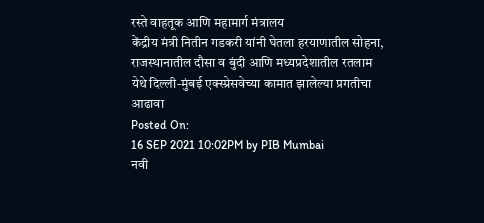रस्ते वाहतूक आणि महामार्ग मंत्रालय
केंद्रीय मंत्री नितीन गडकरी यांनी घेतला हरयाणातील सोहना, राजस्थानातील दौसा व बुंदी आणि मध्यप्रदेशातील रतलाम येथे दिल्ली-मुंबई एक्स्प्रेसवेच्या कामात झालेल्या प्रगतीचा आढावा
Posted On:
16 SEP 2021 10:02PM by PIB Mumbai
नवी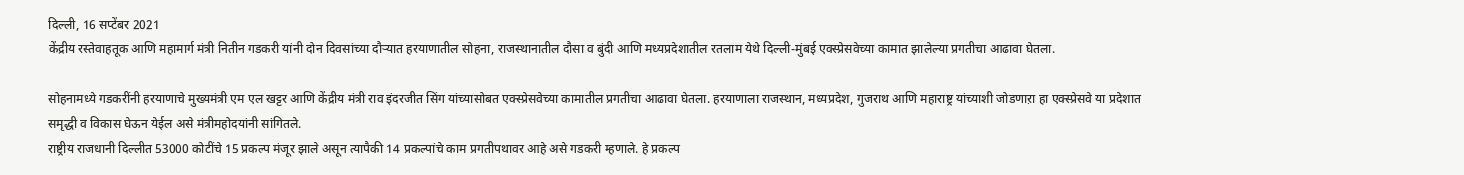दिल्ली, 16 सप्टेंबर 2021
केंद्रीय रस्तेवाहतूक आणि महामार्ग मंत्री नितीन गडकरी यांनी दोन दिवसांच्या दौऱ्यात हरयाणातील सोहना, राजस्थानातील दौसा व बुंदी आणि मध्यप्रदेशातील रतलाम येथे दिल्ली-मुंबई एक्स्प्रेसवेच्या कामात झालेल्या प्रगतीचा आढावा घेतला.

सोहनामध्ये गडकरींनी हरयाणाचे मुख्यमंत्री एम एल खट्टर आणि केंद्रीय मंत्री राव इंदरजीत सिंग यांच्यासोबत एक्स्प्रेसवेच्या कामातील प्रगतीचा आढावा घेतला. हरयाणाला राजस्थान, मध्यप्रदेश, गुजराथ आणि महाराष्ट्र यांच्याशी जोडणाऱा हा एक्स्प्रेसवे या प्रदेशात समृद्धी व विकास घेऊन येईल असे मंत्रीमहोदयांनी सांगितले.
राष्ट्रीय राजधानी दिल्लीत 53000 कोटींचे 15 प्रकल्प मंजूर झाले असून त्यापैकी 14 प्रकल्पांचे काम प्रगतीपथावर आहे असे गडकरी म्हणाले. हे प्रकल्प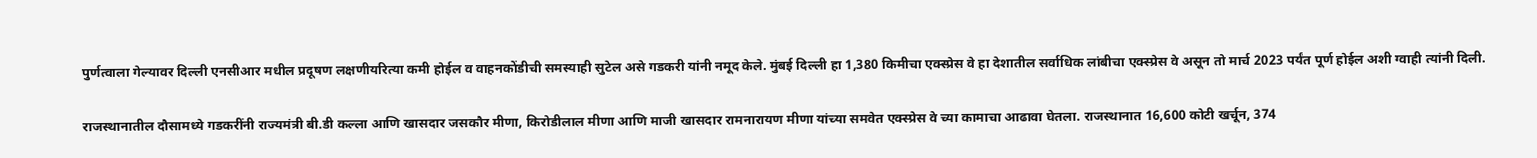पुर्णत्वाला गेल्यावर दिल्ली एनसीआर मधील प्रदूषण लक्षणीयरित्या कमी होईल व वाहनकोंडीची समस्याही सुटेल असे गडकरी यांनी नमूद केले. मुंबई दिल्ली हा 1,380 किमीचा एक्स्प्रेस वे हा देशातील सर्वाधिक लांबीचा एक्स्प्रेस वे असून तो मार्च 2023 पर्यंत पूर्ण होईल अशी ग्वाही त्यांनी दिली.

राजस्थानातील दौसामध्ये गडकरींनी राज्यमंत्री बी.डी कल्ला आणि खासदार जसकौर मीणा, किरोडीलाल मीणा आणि माजी खासदार रामनारायण मीणा यांच्या समवेत एक्स्प्रेस वे च्या कामाचा आढावा घेतला. राजस्थानात 16,600 कोटी खर्चून, 374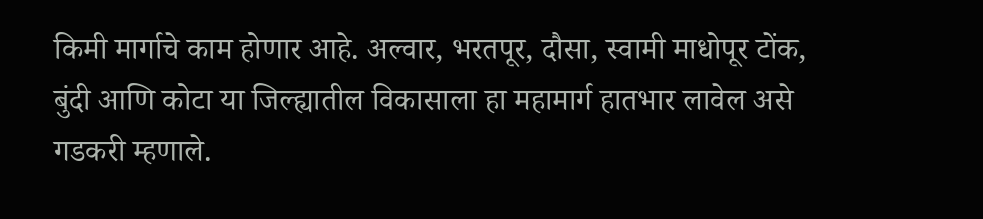किमी मार्गाचे काम होणार आहे. अल्वार, भरतपूर, दौसा, स्वामी माधोपूर टोंक, बुंदी आणि कोटा या जिल्ह्यातील विकासाला हा महामार्ग हातभार लावेल असे गडकरी म्हणाले.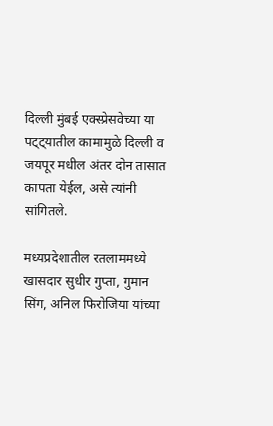दिल्ली मुंबई एक्स्प्रेसवेच्या या पट्ट्यातील कामामुळे दिल्ली व जयपूर मधील अंतर दोन तासात कापता येईल, असे त्यांनी सांगितले.

मध्यप्रदेशातील रतलाममध्ये खासदार सुधीर गुप्ता, गुमान सिंग, अनिल फिरोजिया यांच्या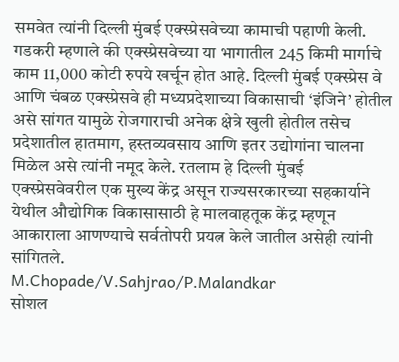समवेत त्यांनी दिल्ली मुंबई एक्स्प्रेसवेच्या कामाची पहाणी केली. गडकरी म्हणाले की एक्स्प्रेसवेच्या या भागातील 245 किमी मार्गाचे काम 11,000 कोटी रुपये खर्चून होत आहे. दिल्ली मुंबई एक्स्प्रेस वे आणि चंबळ एक्स्प्रेसवे ही मध्यप्रदेशाच्या विकासाची ‘इंजिने’ होतील असे सांगत यामुळे रोजगाराची अनेक क्षेत्रे खुली होतील तसेच प्रदेशातील हातमाग, हस्तव्यवसाय आणि इतर उद्योगांना चालना मिळेल असे त्यांनी नमूद केले. रतलाम हे दिल्ली मुंबई एक्स्प्रेसवेवरील एक मुख्य केंद्र असून राज्यसरकारच्या सहकार्याने येथील औद्योगिक विकासासाठी हे मालवाहतूक केंद्र म्हणून आकाराला आणण्याचे सर्वतोपरी प्रयत्न केले जातील असेही त्यांनी सांगितले.
M.Chopade/V.Sahjrao/P.Malandkar
सोशल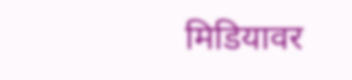मिडियावर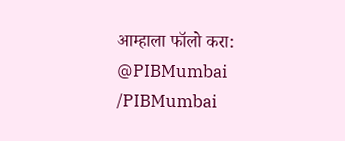आम्हाला फॉलो करा:
@PIBMumbai
/PIBMumbai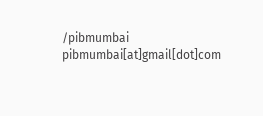/pibmumbai
pibmumbai[at]gmail[dot]com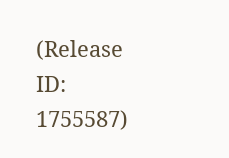(Release ID: 1755587)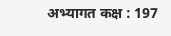अभ्यागत कक्ष : 197